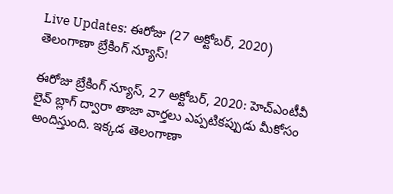Live Updates: ఈరోజు (27 అక్టోబర్, 2020) తెలంగాణా బ్రేకింగ్ న్యూస్!

ఈరోజు బ్రేకింగ్ న్యూస్, 27 అక్టోబర్, 2020: హెచ్ఎంటీవీ లైవ్ బ్లాగ్ ద్వారా తాజా వార్తలు ఎప్పటికప్పుడు మీకోసం అందిస్తుంది. ఇక్కడ తెలంగాణా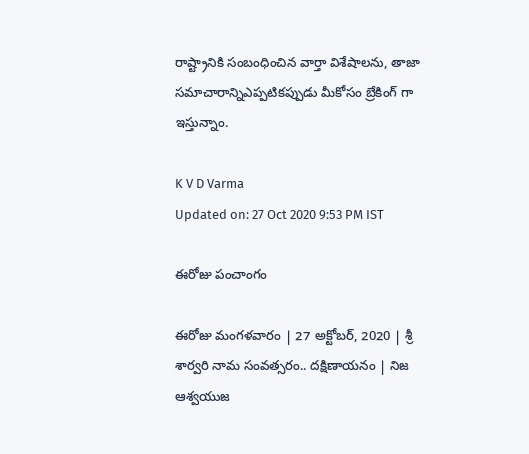రాష్ట్రానికి సంబంధించిన వార్తా విశేషాలను, తాజా సమాచారాన్నిఎప్పటికప్పుడు మీకోసం బ్రేకింగ్ గా ఇస్తున్నాం.

K V D Varma
Updated on: 27 Oct 2020 9:53 PM IST

ఈరోజు పంచాంగం

ఈరోజు మంగళవారం | 27 అక్టోబర్, 2020 | శ్రీ శార్వరి నామ సంవత్సరం.. దక్షిణాయనం | నిజ ఆశ్వయుజ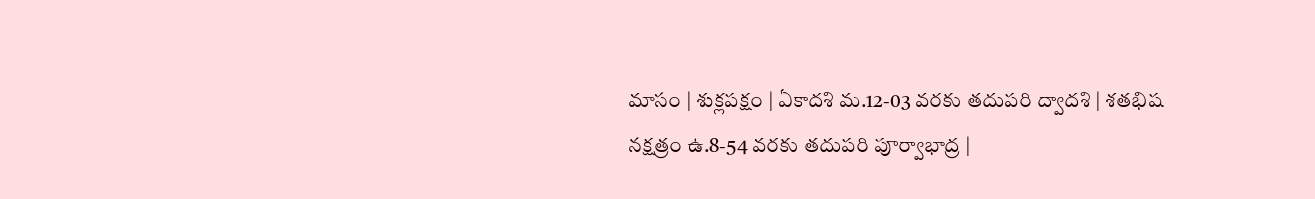మాసం | శుక్లపక్షం | ఏకాదశి మ.12-03 వరకు తదుపరి ద్వాదశి | శతభిష నక్షత్రం ఉ.8-54 వరకు తదుపరి పూర్వాభాద్ర |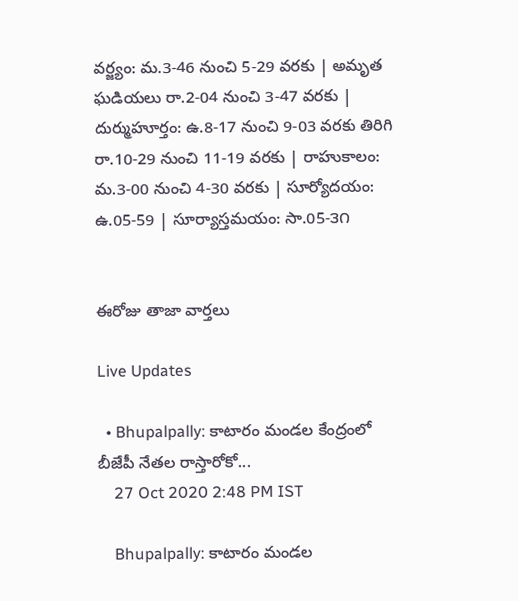వర్జ్యం: మ.3-46 నుంచి 5-29 వరకు | అమృత ఘడియలు రా.2-04 నుంచి 3-47 వరకు | దుర్ముహూర్తం: ఉ.8-17 నుంచి 9-03 వరకు తిరిగి రా.10-29 నుంచి 11-19 వరకు | రాహుకాలం: మ.3-00 నుంచి 4-30 వరకు | సూర్యోదయం: ఉ.05-59 | సూర్యాస్తమయం: సా.05-౩౧


ఈరోజు తాజా వార్తలు

Live Updates

  • Bhupalpally: కాటారం మండల కేంద్రంలో బీజేపీ నేతల రాస్తారోకో...
    27 Oct 2020 2:48 PM IST

    Bhupalpally: కాటారం మండల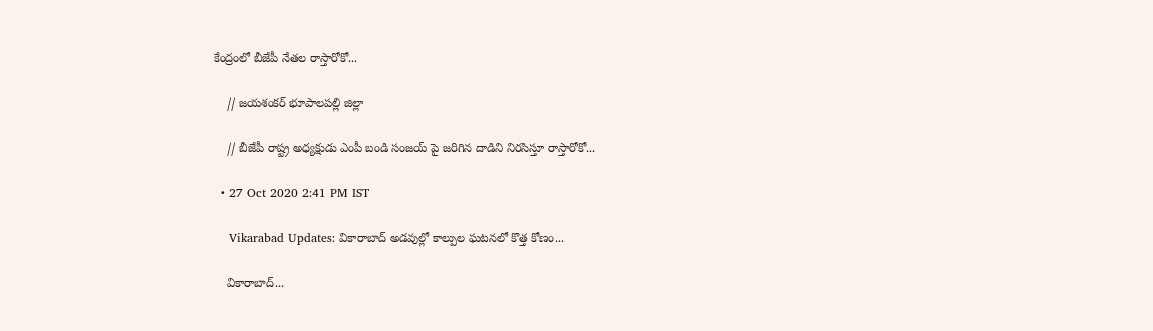కేంద్రంలో బీజేపీ నేతల రాస్తారోకో...

    // జయశంకర్ భూపాలపల్లి జిల్లా

    // బీజేపీ రాష్ట్ర అధ్యక్షుడు ఎంపీ బండి సంజయ్ పై జరిగిన దాడిని నిరసిస్తూ రాస్తారోకో...

  • 27 Oct 2020 2:41 PM IST

    Vikarabad Updates: వికారాబాద్ అడవుల్లో కాల్పుల ఘటనలో కొత్త కోణం...

    వికారాబాద్...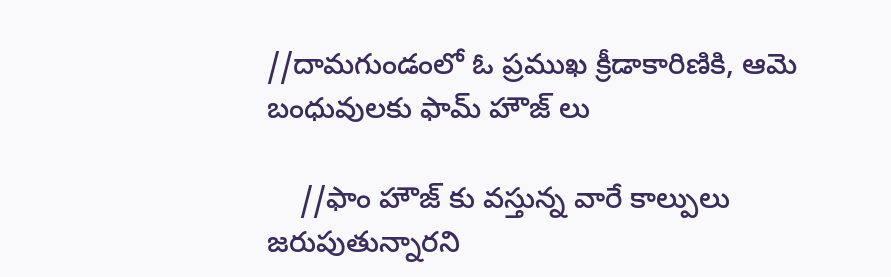//దామగుండంలో ఓ ప్రముఖ క్రీడాకారిణికి, ఆమె బంధువులకు ఫామ్ హౌజ్ లు

    //ఫాం హౌజ్ కు వస్తున్న వారే కాల్పులు జరుపుతున్నారని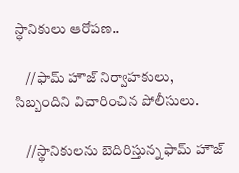స్ధానికులు ఆరోపణ..

    //ఫామ్ హౌజ్ నిర్వాహకులు, సిబ్బందిని విచారించిన పోలీసులు.

    //స్థానికులను బెదిరిస్తున్న ఫామ్ హౌజ్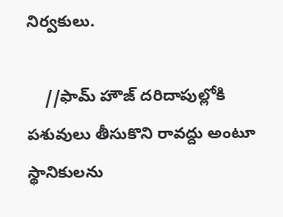నిర్వకులు.

    //ఫామ్ హౌజ్ దరిదాపుల్లోకి పశువులు తీసుకొని రావద్దు అంటూ స్థానికులను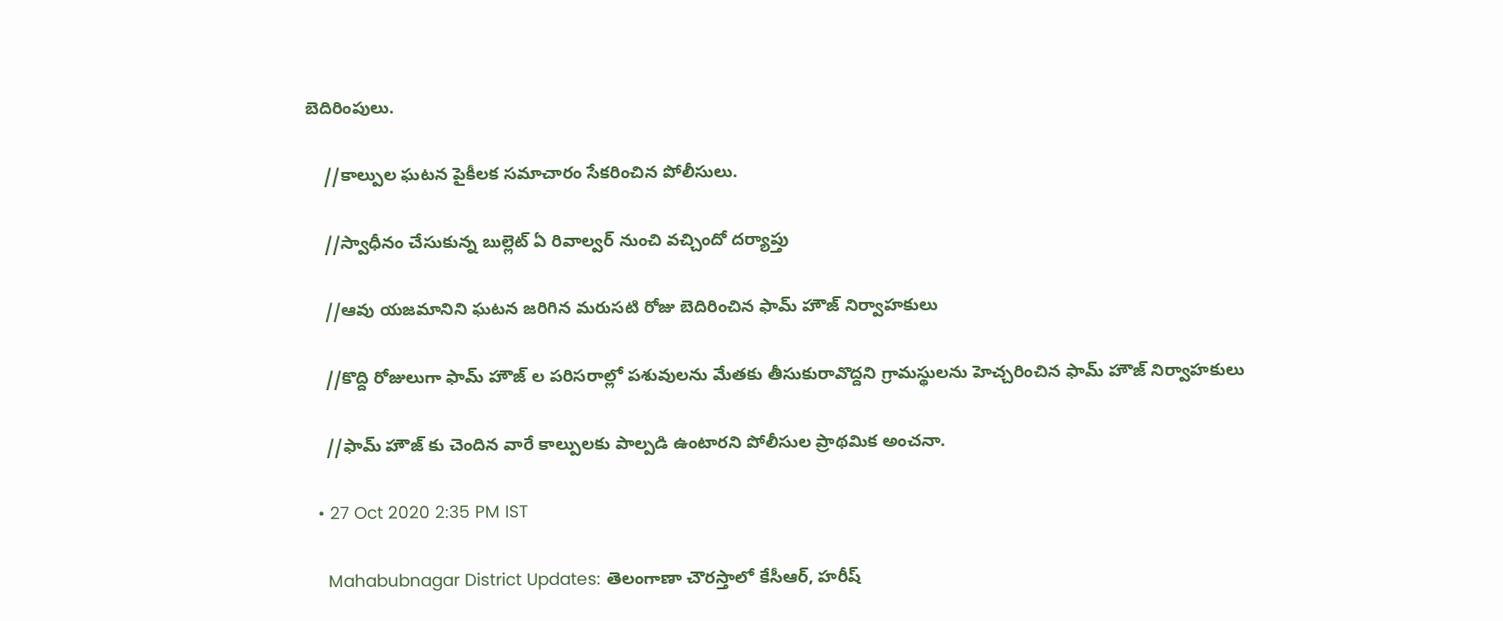బెదిరింపులు.

    //కాల్పుల ఘటన పైకీలక సమాచారం సేకరించిన పోలీసులు.

    //స్వాధీనం చేసుకున్న బుల్లెట్ ఏ రివాల్వర్ నుంచి వచ్చిందో దర్యాప్తు

    //ఆవు యజమానిని ఘటన జరిగిన మరుసటి రోజు బెదిరించిన ఫామ్ హౌజ్ నిర్వాహకులు

    //కొద్ది రోజులుగా ఫామ్ హౌజ్ ల పరిసరాల్లో పశువులను మేతకు తీసుకురావొద్దని గ్రామస్థులను హెచ్చరించిన ఫామ్ హౌజ్ నిర్వాహకులు

    //ఫామ్ హౌజ్ కు చెందిన వారే కాల్పులకు పాల్పడి ఉంటారని పోలీసుల ప్రాథమిక అంచనా.

  • 27 Oct 2020 2:35 PM IST

    Mahabubnagar District Updates: తెలంగాణా చౌరస్తాలో కేసీఆర్, హరీష్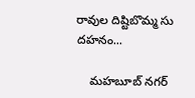రావుల దిష్టిబొమ్మ సు దహనం...

    మహబూబ్ నగర్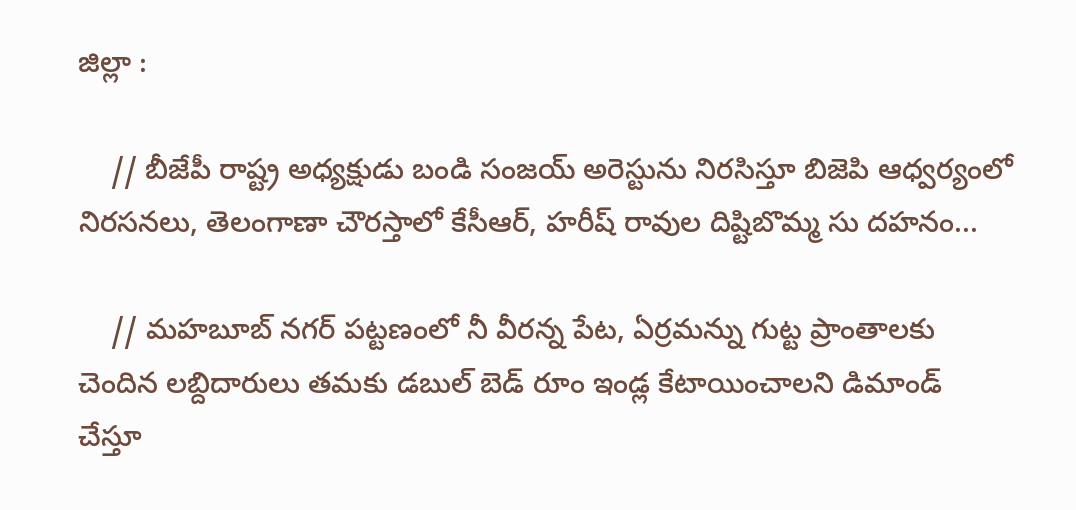జిల్లా :

    // బీజేపీ రాష్ట్ర అధ్యక్షుడు బండి సంజయ్ అరెస్టును నిరసిస్తూ బిజెపి ఆధ్వర్యంలో నిరసనలు, తెలంగాణా చౌరస్తాలో కేసీఆర్, హరీష్ రావుల దిష్టిబొమ్మ సు దహనం...

    // మహబూబ్ నగర్ పట్టణంలో నీ వీరన్న పేట, ఏర్రమన్ను గుట్ట ప్రాంతాలకు చెందిన లబ్దిదారులు తమకు డబుల్ బెడ్ రూం ఇండ్ల కేటాయించాలని డిమాండ్   చేస్తూ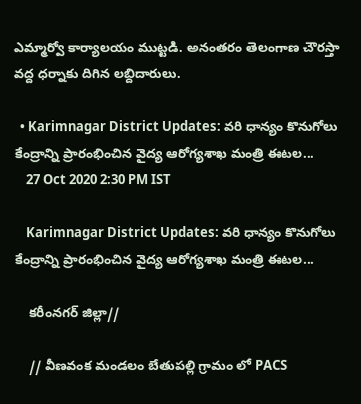ఎమ్మార్వో కార్యాలయం ముట్టడి. అనంతరం తెలంగాణ చౌరస్తా వద్ద ధర్నాకు దిగిన లబ్దిదారులు.

  • Karimnagar District Updates: వరి ధాన్యం కొనుగోలు కేంద్రాన్ని ప్రారంభించిన వైద్య ఆరోగ్యశాఖ మంత్రి ఈటల...
    27 Oct 2020 2:30 PM IST

    Karimnagar District Updates: వరి ధాన్యం కొనుగోలు కేంద్రాన్ని ప్రారంభించిన వైద్య ఆరోగ్యశాఖ మంత్రి ఈటల...

    కరీంనగర్ జిల్లా//

    // వీణవంక మండలం బేతుపల్లి గ్రామం లో PACS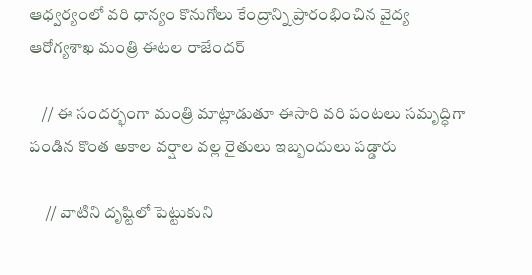ఆధ్వర్యంలో వరి ధాన్యం కొనుగోలు కేంద్రాన్ని ప్రారంభించిన వైద్య ఆరోగ్యశాఖ మంత్రి ఈటల రాజేందర్

    // ఈ సందర్భంగా మంత్రి మాట్లాడుతూ ఈసారి వరి పంటలు సమృద్ధిగా పండిన కొంత అకాల వర్షాల వల్ల రైతులు ఇబ్బందులు పడ్డారు

     // వాటిని దృష్టిలో పెట్టుకుని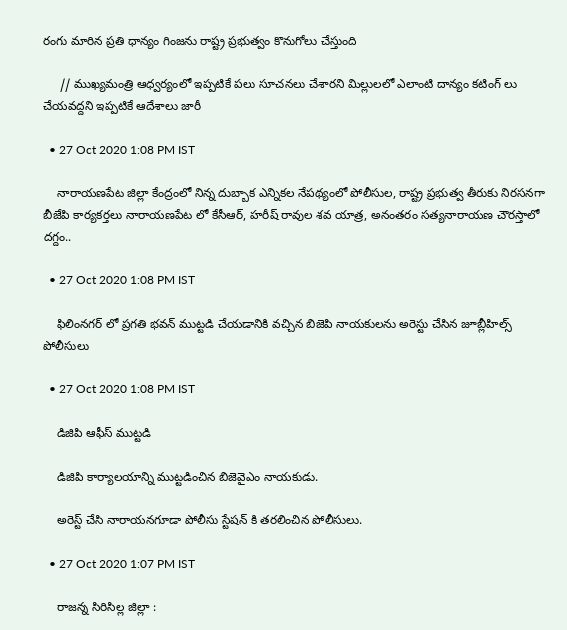రంగు మారిన ప్రతి ధాన్యం గింజను రాష్ట్ర ప్రభుత్వం కొనుగోలు చేస్తుంది

     // ముఖ్యమంత్రి ఆధ్వర్యంలో ఇప్పటికే పలు సూచనలు చేశారని మిల్లులలో ఎలాంటి దాన్యం కటింగ్ లు చేయవద్దని ఇప్పటికే ఆదేశాలు జారీ

  • 27 Oct 2020 1:08 PM IST

    నారాయణపేట జిల్లా కేంద్రంలో నిన్న దుబ్బాక ఎన్నికల నేపథ్యంలో పోలీసుల, రాష్ట్ర ప్రభుత్వ తీరుకు నిరసనగా బీజేపి కార్యకర్తలు నారాయణపేట లో కేసీఆర్, హరీష్ రావుల శవ యాత్ర, అనంతరం సత్యనారాయణ చౌరస్తాలో దగ్దం..

  • 27 Oct 2020 1:08 PM IST

    ఫిలింనగర్ లో ప్రగతి భవన్ ముట్టడి చేయడానికి వచ్చిన బిజెపి నాయకులను అరెస్టు చేసిన జూబ్లీహిల్స్ పోలీసులు

  • 27 Oct 2020 1:08 PM IST

    డిజిపి ఆఫీస్ ముట్టడి

    డిజిపి కార్యాలయాన్ని ముట్టడించిన బిజెవైఎం నాయకుడు.

    అరెస్ట్ చేసి నారాయనగూడా పోలీసు స్టేషన్ కి తరలించిన పోలీసులు.

  • 27 Oct 2020 1:07 PM IST

    రాజన్న సిరిసిల్ల జిల్లా :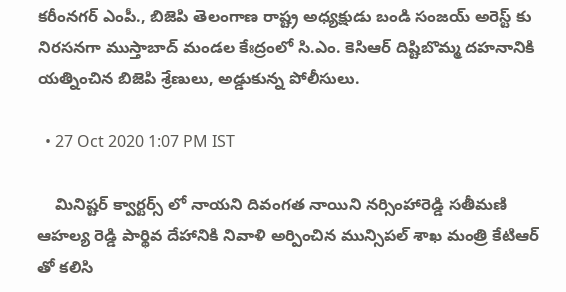కరీంనగర్ ఎంపీ., బిజెపి తెలంగాణ రాష్ట్ర అధ్యక్షుడు బండి సంజయ్ అరెస్ట్ కు నిరసనగా ముస్తాబాద్ మండల కేఃద్రంలో సి.ఎం. కెసిఆర్ దిష్టిబొమ్మ దహనానికి యత్నించిన బిజెపి శ్రేణులు, అడ్డుకున్న పోలీసులు.

  • 27 Oct 2020 1:07 PM IST

    మినిష్టర్ క్వార్టర్స్ లో నాయని దివంగత నాయిని నర్సింహారెడ్డి సతీమణి ఆహల్య రెడ్డి పార్థివ దేహానికి నివాళి అర్పించిన మున్సిపల్ శాఖ మంత్రి కేటిఆర్ తో కలిసి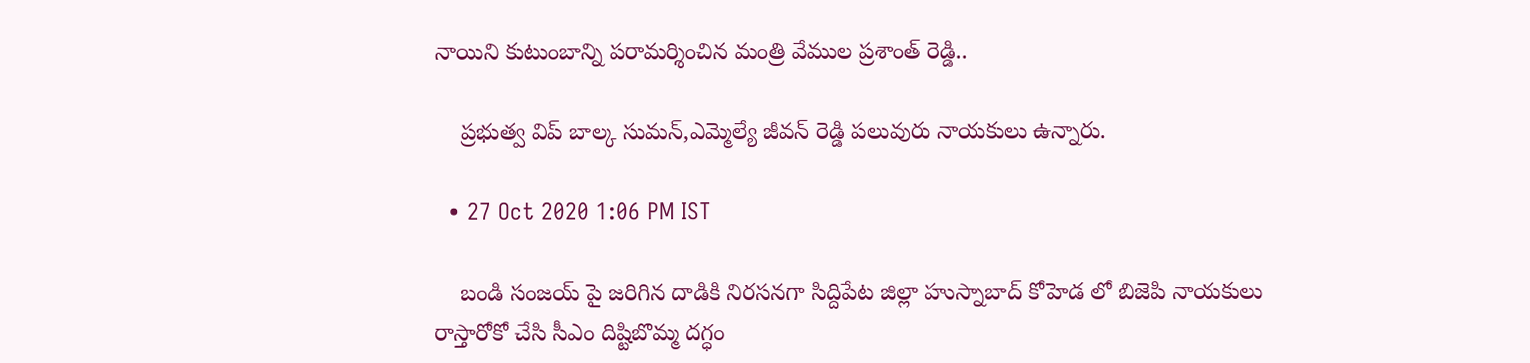నాయిని కుటుంబాన్ని పరామర్శించిన మంత్రి వేముల ప్రశాంత్ రెడ్డి..

    ప్రభుత్వ విప్ బాల్క సుమన్,ఎమ్మెల్యే జీవన్ రెడ్డి పలువురు నాయకులు ఉన్నారు.

  • 27 Oct 2020 1:06 PM IST

    బండి సంజయ్ పై జరిగిన దాడికి నిరసనగా సిద్దిపేట జిల్లా హుస్నాబాద్ కోహెడ లో బిజెపి నాయకులు రాస్తారోకో చేసి సీఎం దిష్టిబొమ్మ దగ్ధం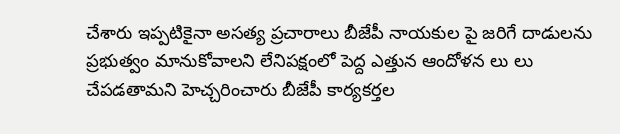చేశారు ఇప్పటికైనా అసత్య ప్రచారాలు బీజేపీ నాయకుల పై జరిగే దాడులను ప్రభుత్వం మానుకోవాలని లేనిపక్షంలో పెద్ద ఎత్తున ఆందోళన లు లు చేపడతామని హెచ్చరించారు బీజేపీ కార్యకర్తల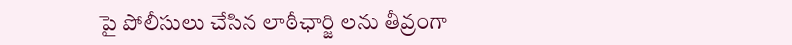పై పోలీసులు చేసిన లాఠీఛార్జి లను తీవ్రంగా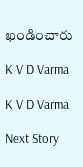ఖండించారు

K V D Varma

K V D Varma

Next Story